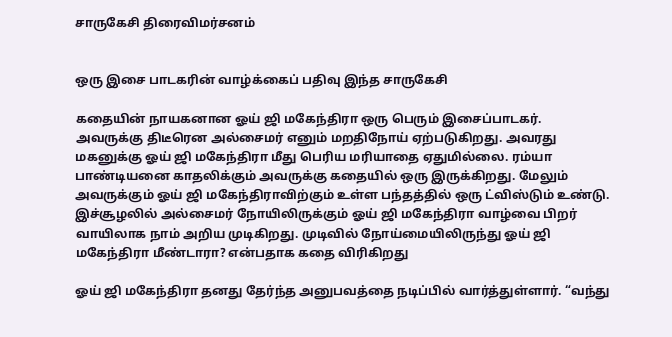சாருகேசி திரைவிமர்சனம்


ஒரு இசை பாடகரின் வாழ்க்கைப் பதிவு இந்த சாருகேசி

கதையின் நாயகனான ஓய் ஜி மகேந்திரா ஒரு பெரும் இசைப்பாடகர். அவருக்கு திடீரென அல்சைமர் எனும் மறதிநோய் ஏற்படுகிறது. அவரது மகனுக்கு ஓய் ஜி மகேந்திரா மீது பெரிய மரியாதை ஏதுமில்லை. ரம்யா பாண்டியனை காதலிக்கும் அவருக்கு கதையில் ஒரு இருக்கிறது. மேலும் அவருக்கும் ஓய் ஜி மகேந்திராவிற்கும் உள்ள பந்தத்தில் ஒரு ட்விஸ்டும் உண்டு. இச்சூழலில் அல்சைமர் நோயிலிருக்கும் ஓய் ஜி மகேந்திரா வாழ்வை பிறர் வாயிலாக நாம் அறிய முடிகிறது. முடிவில் நோய்மையிலிருந்து ஓய் ஜி மகேந்திரா மீண்டாரா? என்பதாக கதை விரிகிறது

ஓய் ஜி மகேந்திரா தனது தேர்ந்த அனுபவத்தை நடிப்பில் வார்த்துள்ளார். “வந்து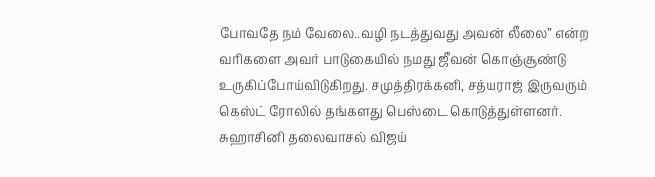போவதே நம் வேலை..வழி நடத்துவது அவன் லீலை” என்ற வரிகளை அவர் பாடுகையில் நமது ஜீவன் கொஞ்சூண்டு உருகிப்போய்விடுகிறது. சமுத்திரக்கனி, சத்யராஜ் இருவரும் கெஸ்ட் ரோலில் தங்களது பெஸ்டை கொடுத்துள்ளனர். சுஹாசினி தலைவாசல் விஜய்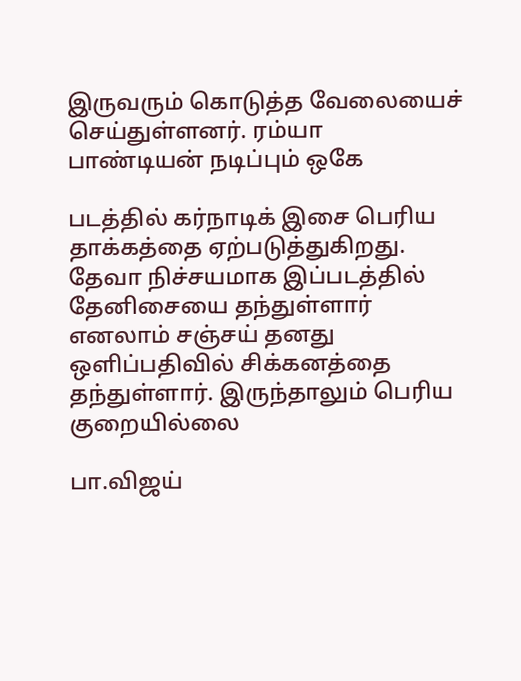இருவரும் கொடுத்த வேலையைச் செய்துள்ளனர். ரம்யா பாண்டியன் நடிப்பும் ஒகே

படத்தில் கர்நாடிக் இசை பெரிய தாக்கத்தை ஏற்படுத்துகிறது. தேவா நிச்சயமாக இப்படத்தில் தேனிசையை தந்துள்ளார் எனலாம் சஞ்சய் தனது ஒளிப்பதிவில் சிக்கனத்தை தந்துள்ளார். இருந்தாலும் பெரிய குறையில்லை

பா.விஜய்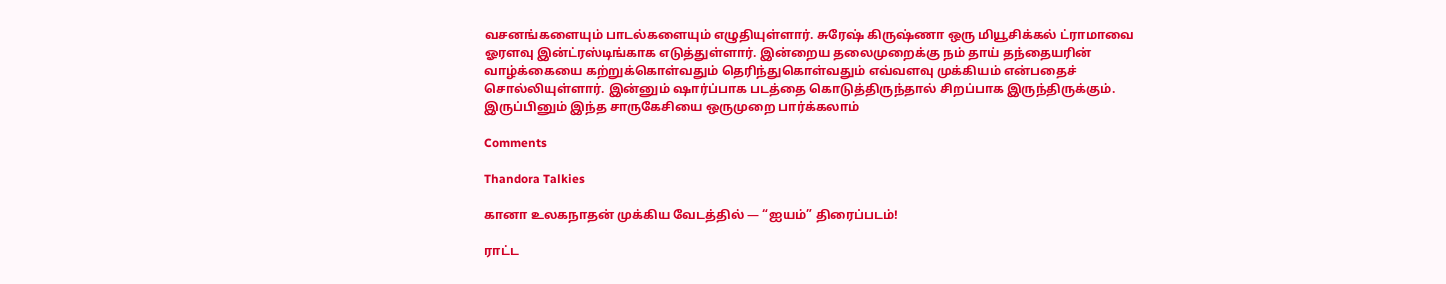வசனங்களையும் பாடல்களையும் எழுதியுள்ளார். சுரேஷ் கிருஷ்ணா ஒரு மியூசிக்கல் ட்ராமாவை ஓரளவு இன்ட்ரஸ்டிங்காக எடுத்துள்ளார். இன்றைய தலைமுறைக்கு நம் தாய் தந்தையரின் வாழ்க்கையை கற்றுக்கொள்வதும் தெரிந்துகொள்வதும் எவ்வளவு முக்கியம் என்பதைச் சொல்லியுள்ளார். இன்னும் ஷார்ப்பாக படத்தை கொடுத்திருந்தால் சிறப்பாக இருந்திருக்கும். இருப்பினும் இந்த சாருகேசியை ஒருமுறை பார்க்கலாம்

Comments

Thandora Talkies

கானா உலகநாதன் முக்கிய வேடத்தில் — “ஐயம்” திரைப்படம்!

ராட்ட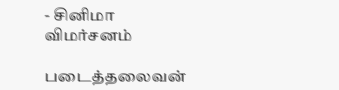- சினிமா விமர்சனம்

படைத்தலைவன்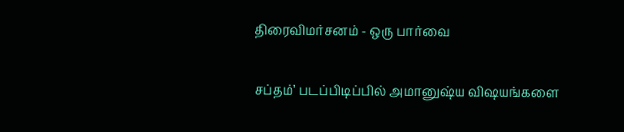திரைவிமர்சனம் - ஒரு பார்வை

சப்தம்’ படப்பிடிப்பில் அமானுஷ்ய விஷயங்களை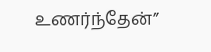உணர்ந்தேன்”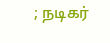; நடிகர்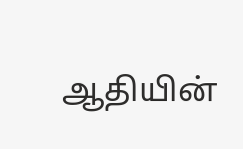ஆதியின்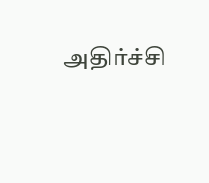அதிர்ச்சி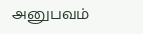அனுபவம்